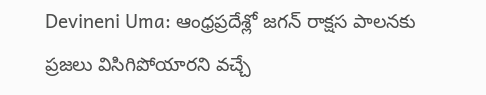Devineni Uma: ఆంధ్రప్రదేశ్లో జగన్ రాక్షస పాలనకు ప్రజలు విసిగిపోయారని వచ్చే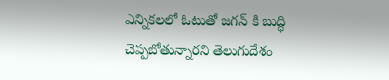ఎన్నికలలో ఓటుతో జగన్ కి బుద్ధి చెప్పబోతున్నారని తెలుగుదేశం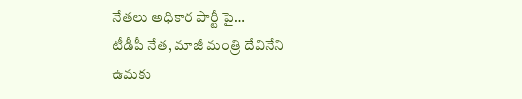నేతలు అధికార పార్టీ పై…
టీడీపీ నేత, మాజీ మంత్రి దేవినేని ఉమకు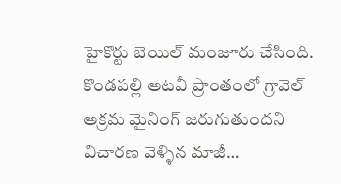హైకొర్టు బెయిల్ మంజూరు చేసింది. కొండపల్లి అటవీ ప్రాంతంలో గ్రావెల్ అక్రమ మైనింగ్ జరుగుతుందని విచారణ వెళ్ళిన మాజీ…